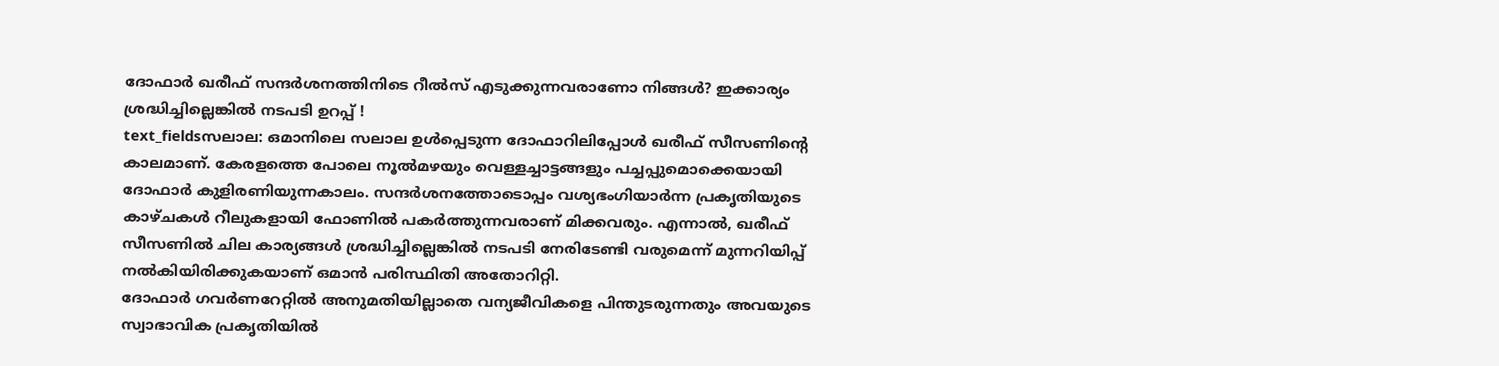ദോഫാർ ഖരീഫ് സന്ദർശനത്തിനിടെ റീൽസ് എടുക്കുന്നവരാണോ നിങ്ങൾ? ഇക്കാര്യം ശ്രദ്ധിച്ചില്ലെങ്കിൽ നടപടി ഉറപ്പ് !
text_fieldsസലാല: ഒമാനിലെ സലാല ഉൾപ്പെടുന്ന ദോഫാറിലിപ്പോൾ ഖരീഫ് സീസണിന്റെ കാലമാണ്. കേരളത്തെ പോലെ നൂൽമഴയും വെള്ളച്ചാട്ടങ്ങളും പച്ചപ്പുമൊക്കെയായി ദോഫാർ കുളിരണിയുന്നകാലം. സന്ദർശനത്തോടൊപ്പം വശ്യഭംഗിയാർന്ന പ്രകൃതിയുടെ കാഴ്ചകൾ റീലുകളായി ഫോണിൽ പകർത്തുന്നവരാണ് മിക്കവരും. എന്നാൽ, ഖരീഫ് സീസണിൽ ചില കാര്യങ്ങൾ ശ്രദ്ധിച്ചില്ലെങ്കിൽ നടപടി നേരിടേണ്ടി വരുമെന്ന് മുന്നറിയിപ്പ് നൽകിയിരിക്കുകയാണ് ഒമാൻ പരിസ്ഥിതി അതോറിറ്റി.
ദോഫാർ ഗവർണറേറ്റിൽ അനുമതിയില്ലാതെ വന്യജീവികളെ പിന്തുടരുന്നതും അവയുടെ സ്വാഭാവിക പ്രകൃതിയിൽ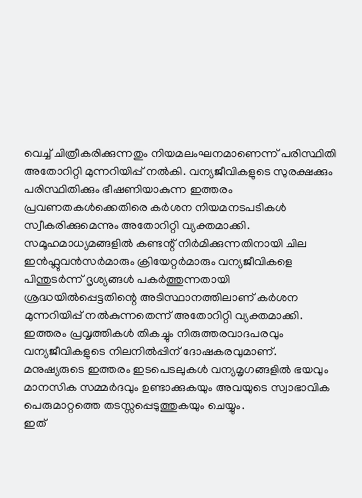വെച്ച് ചിത്രീകരിക്കുന്നതും നിയമലംഘനമാണെന്ന് പരിസ്ഥിതി അതോറിറ്റി മുന്നറിയിപ്പ് നൽകി. വന്യജീവികളുടെ സുരക്ഷക്കും പരിസ്ഥിതിക്കും ഭീഷണിയാകുന്ന ഇത്തരം പ്രവണതകൾക്കെതിരെ കർശന നിയമനടപടികൾ സ്വീകരിക്കുമെന്നും അതോറിറ്റി വ്യക്തമാക്കി.
സമൂഹമാധ്യമങ്ങളിൽ കണ്ടന്റ് നിർമിക്കുന്നതിനായി ചില ഇൻഫ്ലുവൻസർമാരും ക്രിയേറ്റർമാരും വന്യജീവികളെ പിന്തുടർന്ന് ദൃശ്യങ്ങൾ പകർത്തുന്നതായി ശ്രദ്ധയിൽപ്പെട്ടതിന്റെ അടിസ്ഥാനത്തിലാണ് കർശന മുന്നറിയിപ്പ് നൽകുന്നതെന്ന് അതോറിറ്റി വ്യക്തമാക്കി. ഇത്തരം പ്രവൃത്തികൾ തികച്ചും നിരുത്തരവാദപരവും വന്യജീവികളുടെ നിലനിൽപ്പിന് ദോഷകരവുമാണ്. മനുഷ്യരുടെ ഇത്തരം ഇടപെടലുകൾ വന്യമൃഗങ്ങളിൽ ഭയവും മാനസിക സമ്മർദവും ഉണ്ടാക്കുകയും അവയുടെ സ്വാഭാവിക പെരുമാറ്റത്തെ തടസ്സപ്പെടുത്തുകയും ചെയ്യും.
ഇത്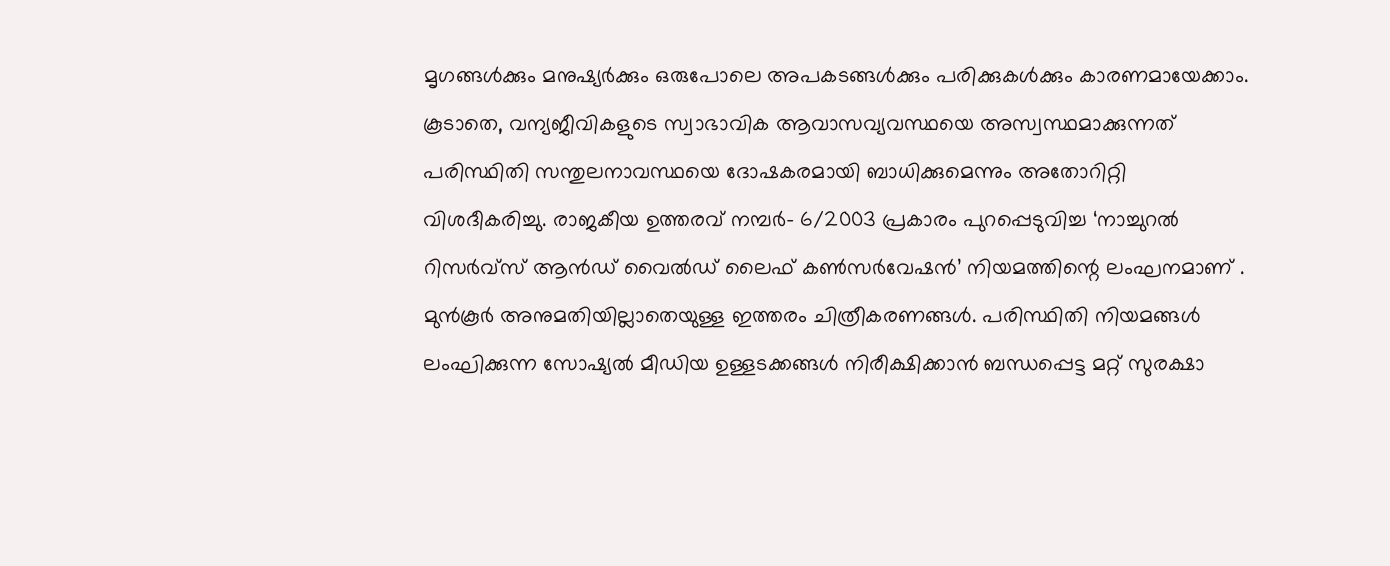മൃഗങ്ങൾക്കും മനുഷ്യർക്കും ഒരുപോലെ അപകടങ്ങൾക്കും പരിക്കുകൾക്കും കാരണമായേക്കാം. കൂടാതെ, വന്യജീവികളുടെ സ്വാഭാവിക ആവാസവ്യവസ്ഥയെ അസ്വസ്ഥമാക്കുന്നത് പരിസ്ഥിതി സന്തുലനാവസ്ഥയെ ദോഷകരമായി ബാധിക്കുമെന്നും അതോറിറ്റി വിശദീകരിച്ചു. രാജകീയ ഉത്തരവ് നമ്പർ- 6/2003 പ്രകാരം പുറപ്പെടുവിച്ച ‘നാച്ചുറൽ റിസർവ്സ് ആൻഡ് വൈൽഡ് ലൈഫ് കൺസർവേഷൻ’ നിയമത്തിന്റെ ലംഘനമാണ് .
മുൻകൂർ അനുമതിയില്ലാതെയുള്ള ഇത്തരം ചിത്രീകരണങ്ങൾ. പരിസ്ഥിതി നിയമങ്ങൾ ലംഘിക്കുന്ന സോഷ്യൽ മീഡിയ ഉള്ളടക്കങ്ങൾ നിരീക്ഷിക്കാൻ ബന്ധപ്പെട്ട മറ്റ് സുരക്ഷാ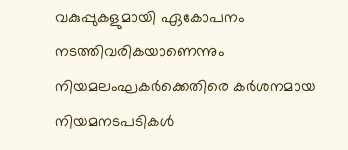വകുപ്പുകളുമായി ഏകോപനം നടത്തിവരികയാണെന്നും നിയമലംഘകർക്കെതിരെ കർശനമായ നിയമനടപടികൾ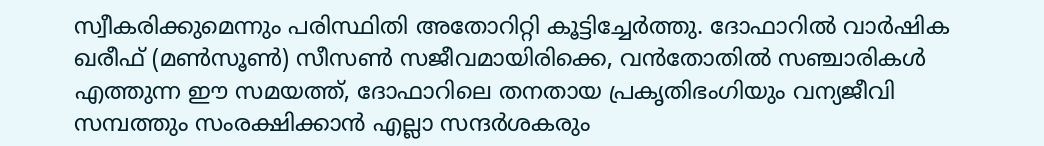സ്വീകരിക്കുമെന്നും പരിസ്ഥിതി അതോറിറ്റി കൂട്ടിച്ചേർത്തു. ദോഫാറിൽ വാർഷിക ഖരീഫ് (മൺസൂൺ) സീസൺ സജീവമായിരിക്കെ, വൻതോതിൽ സഞ്ചാരികൾ എത്തുന്ന ഈ സമയത്ത്, ദോഫാറിലെ തനതായ പ്രകൃതിഭംഗിയും വന്യജീവി സമ്പത്തും സംരക്ഷിക്കാൻ എല്ലാ സന്ദർശകരും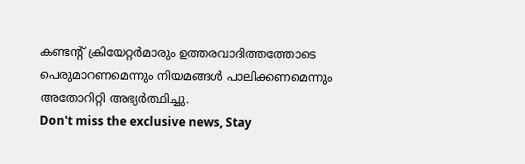കണ്ടന്റ് ക്രിയേറ്റർമാരും ഉത്തരവാദിത്തത്തോടെ പെരുമാറണമെന്നും നിയമങ്ങൾ പാലിക്കണമെന്നും അതോറിറ്റി അഭ്യർത്ഥിച്ചു.
Don't miss the exclusive news, Stay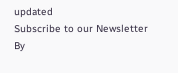updated
Subscribe to our Newsletter
By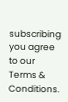subscribing you agree to our Terms & Conditions.